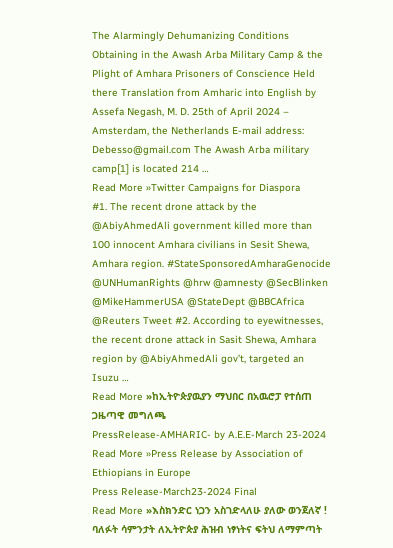The Alarmingly Dehumanizing Conditions Obtaining in the Awash Arba Military Camp & the Plight of Amhara Prisoners of Conscience Held there Translation from Amharic into English by Assefa Negash, M. D. 25th of April 2024 – Amsterdam, the Netherlands E-mail address: Debesso@gmail.com The Awash Arba military camp[1] is located 214 …
Read More »Twitter Campaigns for Diaspora
#1. The recent drone attack by the @AbiyAhmedAli government killed more than 100 innocent Amhara civilians in Sesit Shewa, Amhara region. #StateSponsoredAmharaGenocide @UNHumanRights @hrw @amnesty @SecBlinken @MikeHammerUSA @StateDept @BBCAfrica @Reuters Tweet #2. According to eyewitnesses, the recent drone attack in Sasit Shewa, Amhara region by @AbiyAhmedAli gov’t, targeted an Isuzu …
Read More »ከኢትዮጵያዉያን ማህበር በአዉሮፓ የተሰጠ ጋዜጣዊ መግለጫ
PressRelease-AMHARIC- by A.E.E-March 23-2024
Read More »Press Release by Association of Ethiopians in Europe
Press Release-March23-2024 Final
Read More »እስክንድር ነጋን አስገድላለሁ ያለው ወንጀለኛ !
ባለፉት ሳምንታት ለኢትዮጵያ ሕዝብ ነፃነትና ፍትህ ለማምጣት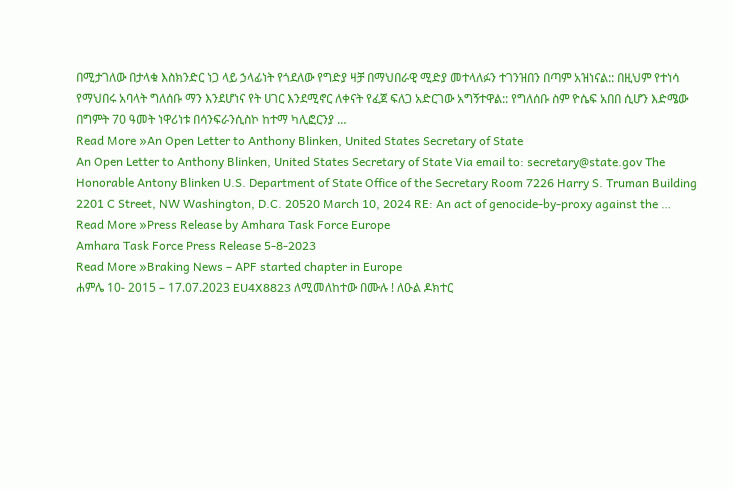በሚታገለው በታላቁ እስክንድር ነጋ ላይ ኃላፊነት የጎደለው የግድያ ዛቻ በማህበራዊ ሚድያ መተላለፉን ተገንዝበን በጣም አዝነናል:: በዚህም የተነሳ የማህበሩ አባላት ግለሰቡ ማን እንደሆነና የት ሀገር እንደሚኖር ለቀናት የፈጀ ፍለጋ አድርገው አግኝተዋል:: የግለሰቡ ስም ዮሴፍ አበበ ሲሆን እድሜው በግምት 70 ዓመት ነዋሪነቱ በሳንፍራንሲስኮ ከተማ ካሊፎርንያ …
Read More »An Open Letter to Anthony Blinken, United States Secretary of State
An Open Letter to Anthony Blinken, United States Secretary of State Via email to: secretary@state.gov The Honorable Antony Blinken U.S. Department of State Office of the Secretary Room 7226 Harry S. Truman Building 2201 C Street, NW Washington, D.C. 20520 March 10, 2024 RE: An act of genocide-by-proxy against the …
Read More »Press Release by Amhara Task Force Europe
Amhara Task Force Press Release 5-8-2023
Read More »Braking News – APF started chapter in Europe
ሐምሌ 10- 2015 – 17.07.2023 EU4X8823 ለሚመለከተው በሙሉ ! ለዑል ዶክተር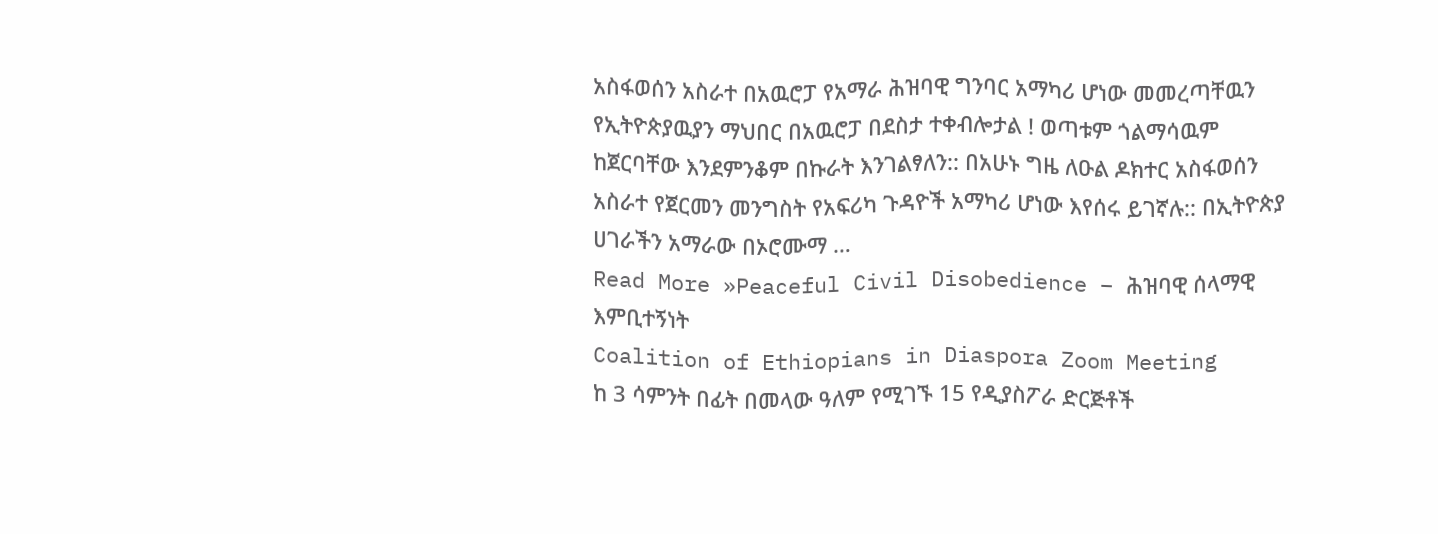አስፋወሰን አስራተ በአዉሮፓ የአማራ ሕዝባዊ ግንባር አማካሪ ሆነው መመረጣቸዉን የኢትዮጵያዉያን ማህበር በአዉሮፓ በደስታ ተቀብሎታል ! ወጣቱም ጎልማሳዉም ከጀርባቸው እንደምንቆም በኩራት እንገልፃለን:: በአሁኑ ግዜ ለዑል ዶክተር አስፋወሰን አስራተ የጀርመን መንግስት የአፍሪካ ጉዳዮች አማካሪ ሆነው እየሰሩ ይገኛሉ:: በኢትዮጵያ ሀገራችን አማራው በኦሮሙማ …
Read More »Peaceful Civil Disobedience – ሕዝባዊ ሰላማዊ እምቢተኝነት
Coalition of Ethiopians in Diaspora Zoom Meeting
ከ 3 ሳምንት በፊት በመላው ዓለም የሚገኙ 15 የዲያስፖራ ድርጅቶች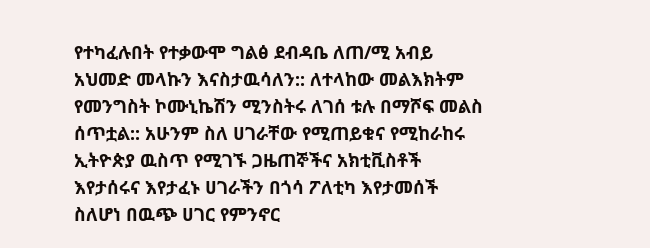የተካፈሉበት የተቃውሞ ግልፅ ደብዳቤ ለጠ/ሚ አብይ አህመድ መላኩን እናስታዉሳለን:: ለተላከው መልእክትም የመንግስት ኮሙኒኬሽን ሚንስትሩ ለገሰ ቱሉ በማሾፍ መልስ ሰጥቷል:: አሁንም ስለ ሀገራቸው የሚጠይቁና የሚከራከሩ ኢትዮጵያ ዉስጥ የሚገኙ ጋዜጠኞችና አክቲቪስቶች እየታሰሩና እየታፈኑ ሀገራችን በጎሳ ፖለቲካ እየታመሰች ስለሆነ በዉጭ ሀገር የምንኖር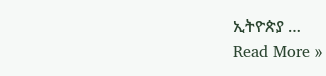ኢትዮጵያ …
Read More »